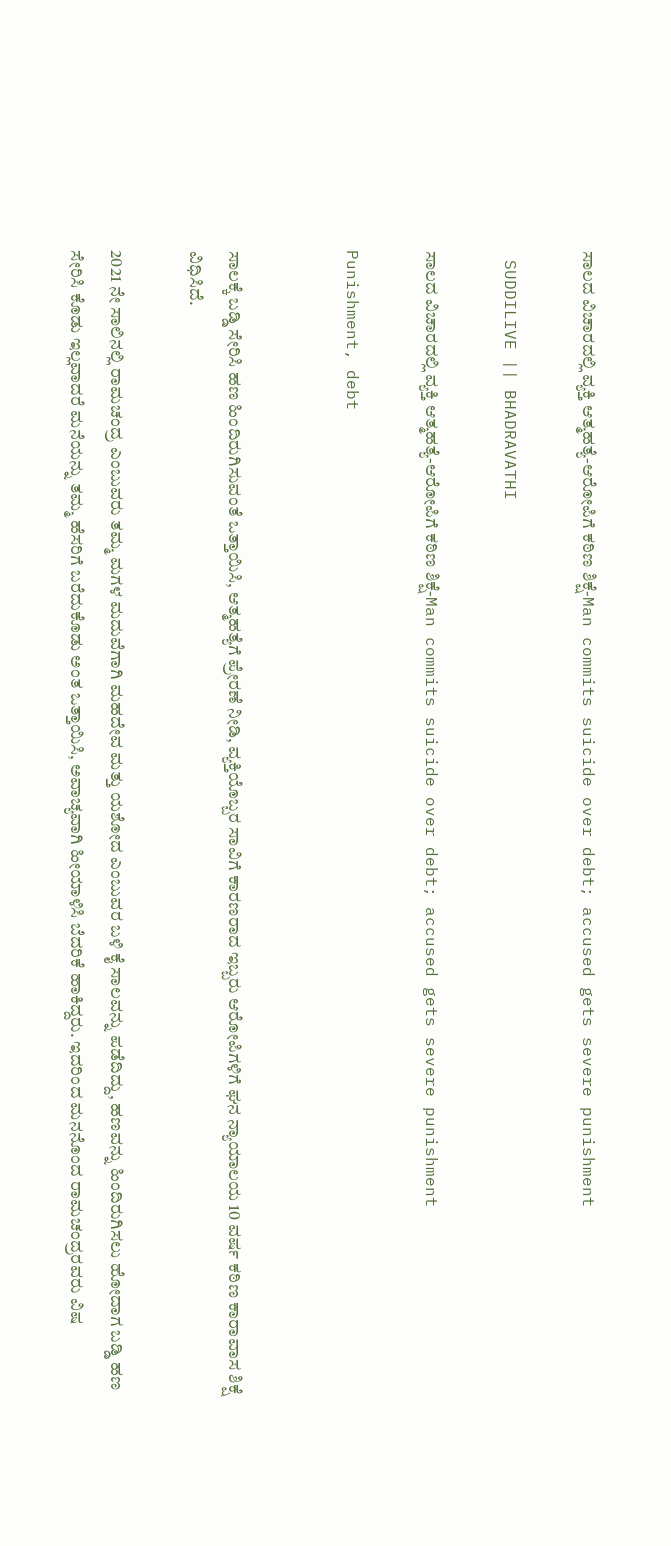ಸಾಲದ ವಿಚಾರದಲ್ಲಿ ವ್ಯಕ್ತಿ ಆತ್ಮಹತ್ಯೆ-ಆರೋಪಿಗೆ ಕಠಿಣ ಶಿಕ್ಷೆ-Man commits suicide over debt; accused gets severe punishment

 SUDDILIVE || BHADRAVATHI

ಸಾಲದ ವಿಚಾರದಲ್ಲಿ ವ್ಯಕ್ತಿ ಆತ್ಮಹತ್ಯೆ-ಆರೋಪಿಗೆ ಕಠಿಣ ಶಿಕ್ಷೆ-Man commits suicide over debt; accused gets severe punishment

Punishment, debt


ಸಾಲಕ್ಕೆ ಬಡ್ಡಿ ಸೇರಿಸಿ ಹಣ ಹಿಂದಿರುಗಿಸುವಂತೆ ಒತ್ತಾಯಿಸಿ, ಆತ್ಮಹತ್ಯೆಗೆ ಪ್ರೇರಣೆ ನೀಡಿ, ವ್ಯಕ್ತಿಯೊಬ್ಬರ ಸಾವಿಗೆ ಕಾರಣರಾದ ಇಬ್ಬರು ಆರೋಪಿಗಳಿಗೆ ಘನ ನ್ಯಾಯಾಲಯ 10 ವರ್ಷ ಕಠಿಣ ಕಾರಾವಾಸ ಶಿಕ್ಷೆ ವಿಧಿಸಿದೆ.

2021 ನೇ ಸಾಲಿನಲ್ಲಿ ರಾಮಚಂದ್ರ ಎಂಬುವರು ತಮ್ಮ ಮಗಳ ಮದುವೆಗಾಗಿ ಮಹದೇವ ಮತ್ತು ಯಶೋದ ಎಂಬುವರ ಬಳಿ ಕೈ ಸಾಲವನ್ನು ಪಡೆದಿದ್ದು, ಹಣವನ್ನು ಹಿಂದಿರುಗಿಸಲು ಹೋದಾಗ ಬಡ್ಡಿ ಹಣ ಸೇರಿಸಿ ಕೊಡು ಇಲ್ಲವಾದರೆ ಮನೆಯನ್ನು ತಮ್ಮ ಹೆಸರಿಗೆ ಬರೆದುಕೊಡು ಅಂತ ಒತ್ತಾಯಿಸಿ, ಅವಾಚ್ಯವಾಗಿ ಹೀಯಾಳಿಸಿ ಬೆದರಿಕೆ ಹಾಕಿದ್ದರು. ಇದರಿಂದ ಮನನೊಂದ ರಾಮಚಂದ್ರರವರು ವಿಷ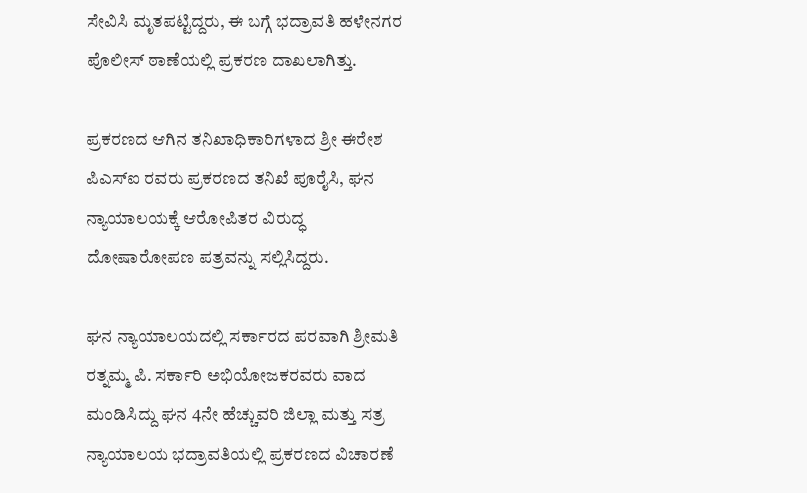ಸೇವಿಸಿ ಮೃತಪಟ್ಟಿದ್ದರು, ಈ ಬಗ್ಗೆ ಭದ್ರಾವತಿ ಹಳೇನಗರ ಪೊಲೀಸ್ ಠಾಣೆಯಲ್ಲಿ ಪ್ರಕರಣ ದಾಖಲಾಗಿತ್ತು.

ಪ್ರಕರಣದ ಆಗಿನ ತನಿಖಾಧಿಕಾರಿಗಳಾದ ಶ್ರೀ ಈರೇಶ ಪಿಎಸ್‌ಐ ರವರು ಪ್ರಕರಣದ ತನಿಖೆ ಪೂರೈಸಿ, ಘನ ನ್ಯಾಯಾಲಯಕ್ಕೆ ಆರೋಪಿತರ ವಿರುದ್ಧ ದೋಷಾರೋಪಣ ಪತ್ರವನ್ನು ಸಲ್ಲಿಸಿದ್ದರು.

ಘನ ನ್ಯಾಯಾಲಯದಲ್ಲಿ ಸರ್ಕಾರದ ಪರವಾಗಿ ಶ್ರೀಮತಿ ರತ್ನಮ್ಮ ಪಿ. ಸರ್ಕಾರಿ ಅಭಿಯೋಜಕರವರು ವಾದ ಮಂಡಿಸಿದ್ದು ಘನ 4ನೇ ಹೆಚ್ಚುವರಿ ಜಿಲ್ಲಾ ಮತ್ತು ಸತ್ರ ನ್ಯಾಯಾಲಯ ಭದ್ರಾವತಿಯಲ್ಲಿ ಪ್ರಕರಣದ ವಿಚಾರಣೆ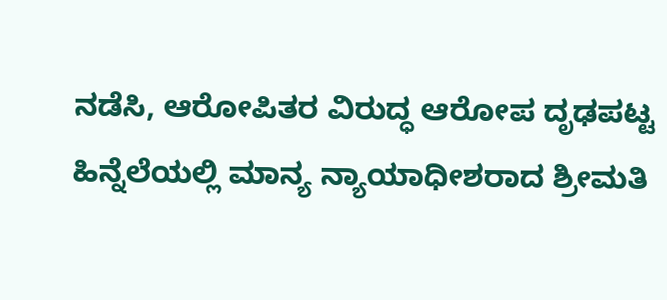ನಡೆಸಿ, ಆರೋಪಿತರ ವಿರುದ್ಧ ಆರೋಪ ದೃಢಪಟ್ಟ ಹಿನ್ನೆಲೆಯಲ್ಲಿ ಮಾನ್ಯ ನ್ಯಾಯಾಧೀಶರಾದ ಶ್ರೀಮತಿ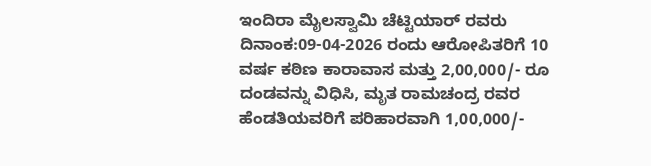ಇಂದಿರಾ ಮೈಲಸ್ವಾಮಿ ಚೆಟ್ಟಿಯಾರ್ ರವರು ದಿನಾಂಕ:09-04-2026 ರಂದು ಆರೋಪಿತರಿಗೆ 10 ವರ್ಷ ಕಠಿಣ ಕಾರಾವಾಸ ಮತ್ತು 2,00,000/- ರೂ ದಂಡವನ್ನು ವಿಧಿಸಿ, ಮೃತ ರಾಮಚಂದ್ರ ರವರ ಹೆಂಡತಿಯವರಿಗೆ ಪರಿಹಾರವಾಗಿ 1,00,000/-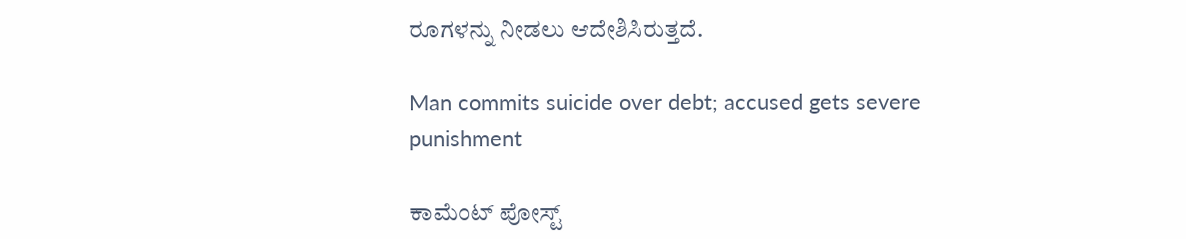ರೂಗಳನ್ನು ನೀಡಲು ಆದೇಶಿಸಿರುತ್ತದೆ.

Man commits suicide over debt; accused gets severe punishment

ಕಾಮೆಂಟ್‌‌ ಪೋಸ್ಟ್‌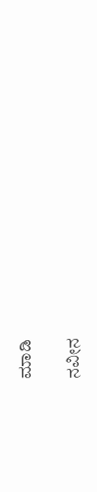ಮಾಡಿ

ನವೀನ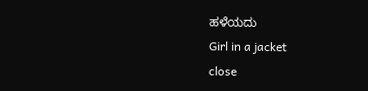ಹಳೆಯದು
Girl in a jacket
close